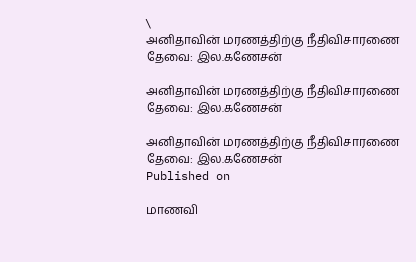\
அனிதாவின் மரணத்திற்கு நீதிவிசாரணை தேவை: இல.கணேசன்

அனிதாவின் மரணத்திற்கு நீதிவிசாரணை தேவை: இல.கணேசன்

அனிதாவின் மரணத்திற்கு நீதிவிசாரணை தேவை: இல.கணேசன்
Published on

மாணவி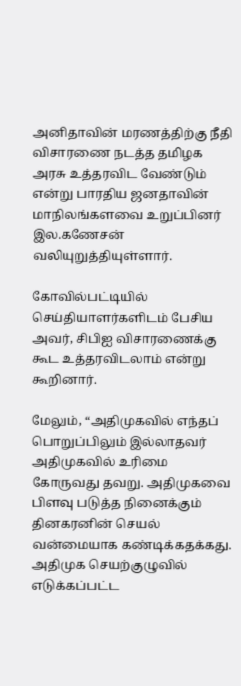அனிதாவின் மரணத்திற்கு நீதி விசாரணை நடத்த தமிழக அரசு உத்தரவிட வேண்டும் என்று பாரதிய ஜனதாவின் மாநிலங்களவை உறுப்பினர் இல.கணேசன் வலியுறுத்தியுள்ளார்.

கோவில்பட்டியில் செய்தியாளர்களிடம் பேசிய அவர், சிபிஐ விசாரணைக்கு கூட உத்தரவிடலாம் என்று கூறினார்.

மேலும், “அதிமுகவில் எந்தப் பொறுப்பிலும் இல்லாதவர் அதிமுகவில் உரிமை கோருவது தவறு. அதிமுகவை பிளவு படுத்த நினைக்கும் தினகரனின் செயல் வன்மையாக கண்டிக்கதக்கது. அதிமுக செயற்குழுவில் எடுக்கப்பட்ட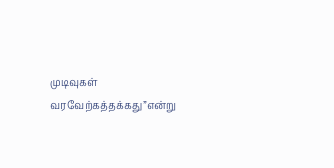முடிவுகள் வரவேற்கத்தக்கது”என்று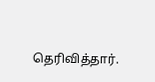தெரிவித்தார்.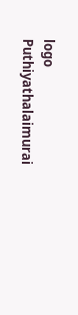logo
Puthiyathalaimurai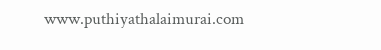www.puthiyathalaimurai.com